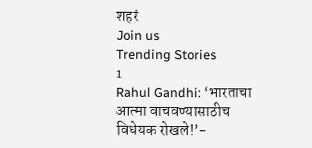शहरं
Join us
Trending Stories
1
Rahul Gandhi: ‘भारताचा आत्मा वाचवण्यासाठीच विधेयक रोखले!’-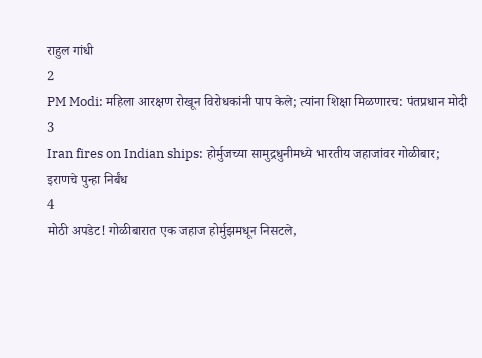राहुल गांधी
2
PM Modi: महिला आरक्षण रोखून विरोधकांनी पाप केले; त्यांना शिक्षा मिळणारच: पंतप्रधान मोदी
3
Iran fires on Indian ships: होर्मुजच्या सामुद्रधुनीमध्ये भारतीय जहाजांवर गोळीबार; इराणचे पुन्हा निर्बंध
4
मोठी अपडेट! गोळीबारात एक जहाज होर्मुझमधून निसटले,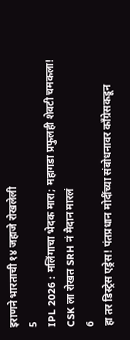इराणने भारताची १४ जहाजे रोखलेली
5
IPL 2026 : मलिंगाचा भेदक मारा; महागडा प्रफुलही शेवटी चमकला! CSK ला रोखत SRH नं मैदान मारलं
6
हा तर डिस्ट्रेस एड्रेस! पंतप्रधान मोदींच्या संबोधनावर काँग्रेसकडून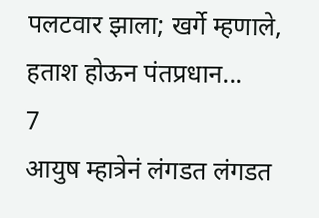पलटवार झाला; खर्गे म्हणाले, हताश होऊन पंतप्रधान...
7
आयुष म्हात्रेनं लंगडत लंगडत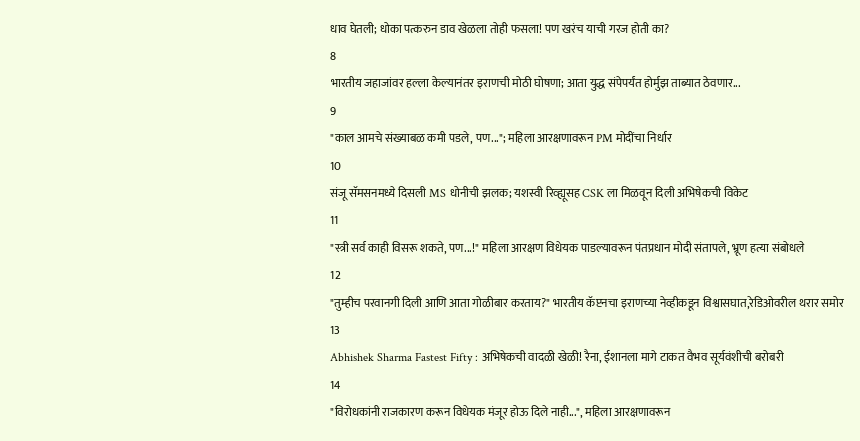धाव घेतली; धोका पत्करुन डाव खेळला तोही फसला! पण खरंच याची गरज होती का?
8
भारतीय जहाजांवर हल्ला केल्यानंतर इराणची मोठी घोषणा; आता युद्ध संपेपर्यंत होर्मुझ ताब्यात ठेवणार...
9
"काल आमचे संख्याबळ कमी पडले, पण..."; महिला आरक्षणावरून PM मोदींचा निर्धार
10
संजू सॅमसनमध्ये दिसली MS धोनीची झलक; यशस्वी रिव्ह्यूसह CSK ला मिळवून दिली अभिषेकची विकेट
11
"स्त्री सर्व काही विसरू शकते, पण...!" महिला आरक्षण विधेयक पाडल्यावरून पंतप्रधान मोदी संतापले, भ्रूण हत्या संबोधले
12
"तुम्हीच परवानगी दिली आणि आता गोळीबार करताय?" भारतीय कॅप्टनचा इराणच्या नेव्हीकडून विश्वासघात,रेडिओवरील थरार समोर
13
Abhishek Sharma Fastest Fifty : अभिषेकची वादळी खेळी! रैना, ईशानला मागे टाकत वैभव सूर्यवंशीची बरोबरी
14
"विरोधकांनी राजकारण करून विधेयक मंजूर होऊ दिले नाही...", महिला आरक्षणावरून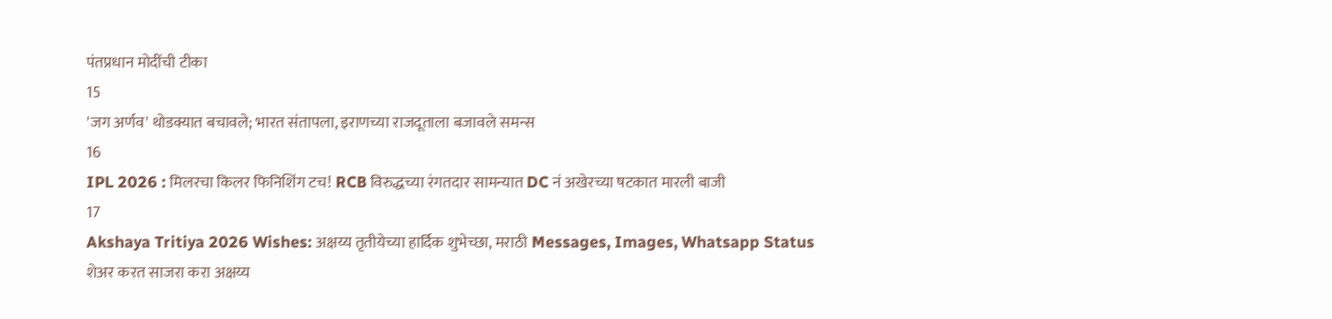पंतप्रधान मोदींची टीका
15
'जग अर्णव' थोडक्यात बचावले; भारत संतापला, इराणच्या राजदूताला बजावले समन्स
16
IPL 2026 : मिलरचा किलर फिनिशिंग टच! RCB विरुद्धच्या रंगतदार सामन्यात DC नं अखेरच्या षटकात मारली बाजी
17
Akshaya Tritiya 2026 Wishes: अक्षय्य तृतीयेच्या हार्दिक शुभेच्छा, मराठी Messages, Images, Whatsapp Status शेअर करत साजरा करा अक्षय्य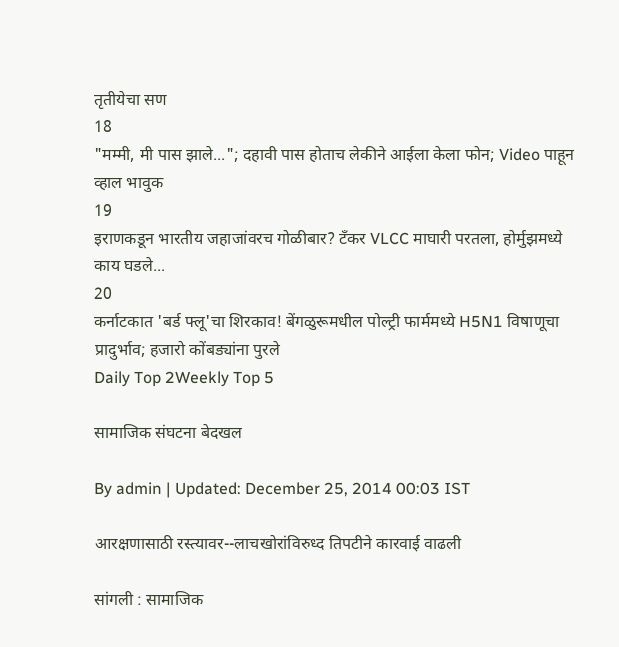तृतीयेचा सण
18
"मम्मी, मी पास झाले..."; दहावी पास होताच लेकीने आईला केला फोन; Video पाहून व्हाल भावुक
19
इराणकडून भारतीय जहाजांवरच गोळीबार? टँकर VLCC माघारी परतला, होर्मुझमध्ये काय घडले...
20
कर्नाटकात 'बर्ड फ्लू'चा शिरकाव! बेंगळुरूमधील पोल्ट्री फार्ममध्ये H5N1 विषाणूचा प्रादुर्भाव; हजारो कोंबड्यांना पुरले
Daily Top 2Weekly Top 5

सामाजिक संघटना बेदखल

By admin | Updated: December 25, 2014 00:03 IST

आरक्षणासाठी रस्त्यावर--लाचखोरांविरुध्द तिपटीने कारवाई वाढली

सांगली : सामाजिक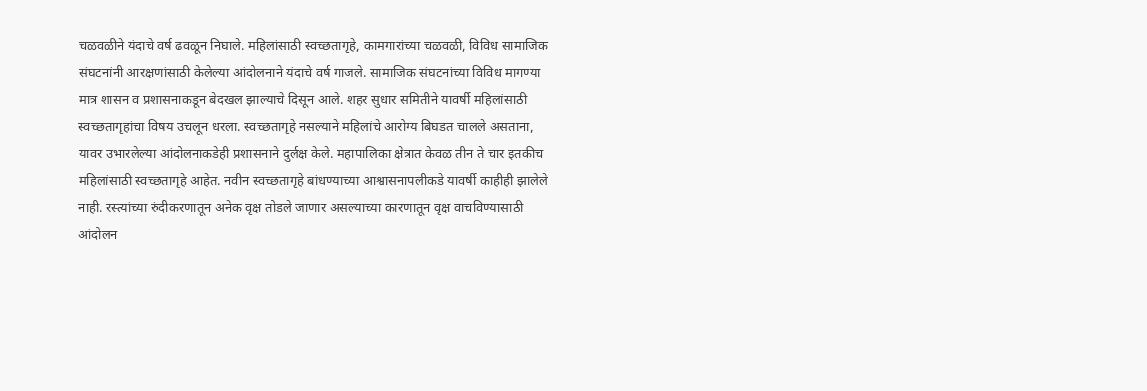चळवळीने यंदाचे वर्ष ढवळून निघाले. महिलांसाठी स्वच्छतागृहे, कामगारांच्या चळवळी, विविध सामाजिक संघटनांनी आरक्षणांसाठी केलेल्या आंदोलनाने यंदाचे वर्ष गाजले. सामाजिक संघटनांच्या विविध मागण्या मात्र शासन व प्रशासनाकडून बेदखल झाल्याचे दिसून आले. शहर सुधार समितीने यावर्षी महिलांसाठी स्वच्छतागृहांचा विषय उचलून धरला. स्वच्छतागृहे नसल्याने महिलांचे आरोग्य बिघडत चालले असताना, यावर उभारलेल्या आंदोलनाकडेही प्रशासनाने दुर्लक्ष केले. महापालिका क्षेत्रात केवळ तीन ते चार इतकीच महिलांसाठी स्वच्छतागृहे आहेत. नवीन स्वच्छतागृहे बांधण्याच्या आश्वासनापलीकडे यावर्षी काहीही झालेले नाही. रस्त्यांच्या रुंदीकरणातून अनेक वृक्ष तोडले जाणार असल्याच्या कारणातून वृक्ष वाचविण्यासाठी आंदोलन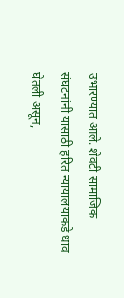उभारण्यात आले. शेवटी सामाजिक संघटनांनी यासाठी हरित न्यायालयाकडे धाव घेतली असून,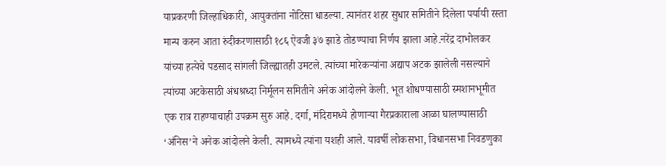याप्रकरणी जिल्हाधिकारी, आयुक्तांना नोटिसा धाडल्या. त्यानंतर शहर सुधार समितीने दिलेला पर्यायी रस्ता मान्य करुन आता रुंदीकरणासाठी १८६ ऐवजी ३७ झाडे तोडण्याचा निर्णय झाला आहे.नरेंद्र दाभोलकर यांच्या हत्येचे पडसाद सांगली जिल्ह्यातही उमटले. त्यांच्या मारेकऱ्यांना अद्याप अटक झालेली नसल्याने त्यांच्या अटकेसाठी अंधश्रध्दा निर्मूलन समितीने अनेक आंदोलने केली. भूत शोधण्यासाठी स्मशानभूमीत एक रात्र राहण्याचाही उपक्रम सुरु आहे. दर्गा, मंदिरामध्ये होणाऱ्या गैरप्रकाराला आळा घालण्यासाठी ‘अंनिस’ने अनेक आंदोलने केली. त्यामध्ये त्यांना यशही आले. यावर्षी लोकसभा, विधानसभा निवडणुका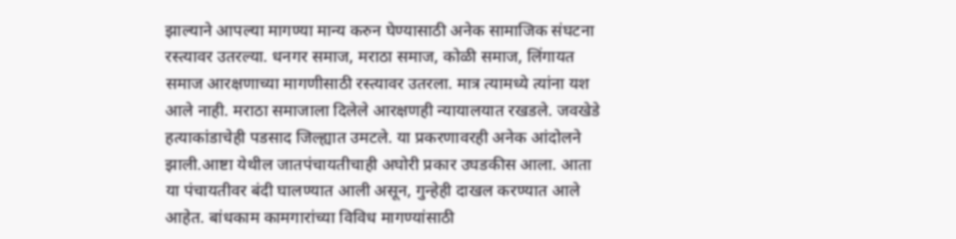झाल्याने आपल्या मागण्या मान्य करुन घेण्यासाठी अनेक सामाजिक संघटना रस्त्यावर उतरल्या. धनगर समाज, मराठा समाज, कोळी समाज, लिंगायत समाज आरक्षणाच्या मागणीसाठी रस्त्यावर उतरला. मात्र त्यामध्ये त्यांना यश आले नाही. मराठा समाजाला दिलेले आरक्षणही न्यायालयात रखडले. जवखेडे हत्याकांडाचेही पडसाद जिल्ह्यात उमटले. या प्रकरणावरही अनेक आंदोलने झाली.आष्टा येथील जातपंचायतीचाही अघोरी प्रकार उघडकीस आला. आता या पंचायतीवर बंदी घालण्यात आली असून, गुन्हेही दाखल करण्यात आले आहेत. बांधकाम कामगारांच्या विविध मागण्यांसाठी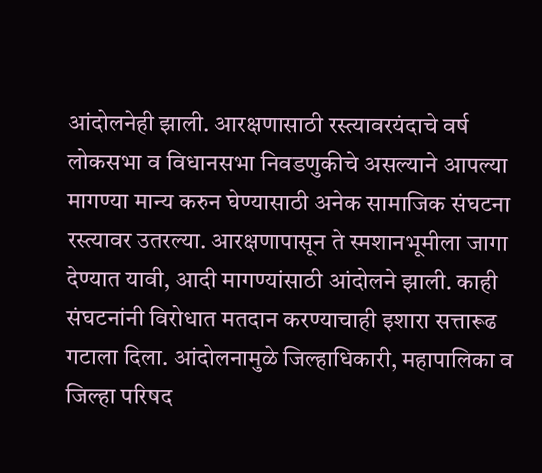आंदोलनेही झाली. आरक्षणासाठी रस्त्यावरयंदाचे वर्ष लोकसभा व विधानसभा निवडणुकीचे असल्याने आपल्या मागण्या मान्य करुन घेण्यासाठी अनेक सामाजिक संघटना रस्त्यावर उतरल्या. आरक्षणापासून ते स्मशानभूमीला जागा देण्यात यावी, आदी मागण्यांसाठी आंदोलने झाली. काही संघटनांनी विरोधात मतदान करण्याचाही इशारा सत्तारूढ गटाला दिला. आंदोलनामुळे जिल्हाधिकारी, महापालिका व जिल्हा परिषद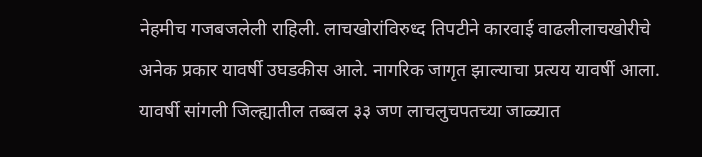नेहमीच गजबजलेली राहिली. लाचखोरांविरुध्द तिपटीने कारवाई वाढलीलाचखोरीचे अनेक प्रकार यावर्षी उघडकीस आले. नागरिक जागृत झाल्याचा प्रत्यय यावर्षी आला. यावर्षी सांगली जिल्ह्यातील तब्बल ३३ जण लाचलुचपतच्या जाळ्यात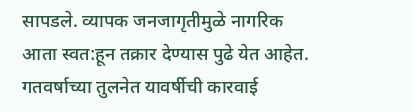सापडले. व्यापक जनजागृतीमुळे नागरिक आता स्वत:हून तक्रार देण्यास पुढे येत आहेत. गतवर्षाच्या तुलनेत यावर्षीची कारवाई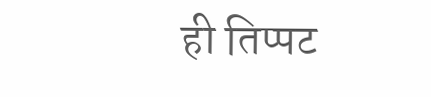ही तिप्पट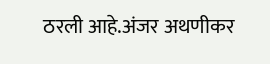ठरली आहे.अंजर अथणीकर